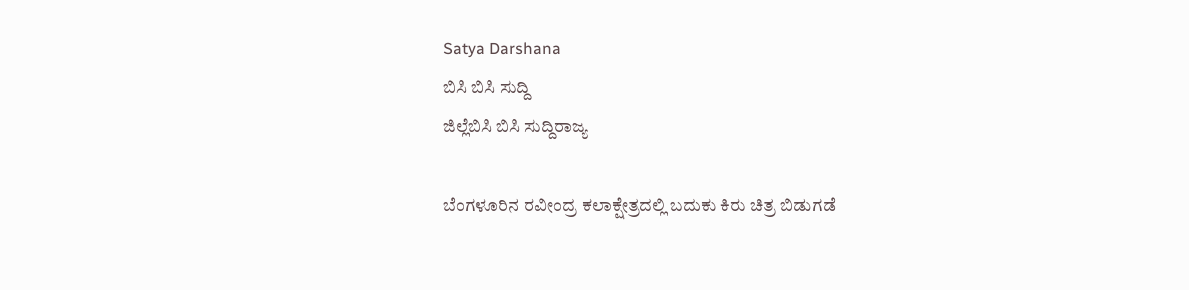Satya Darshana
ಬಿಸಿ ಬಿಸಿ ಸುದ್ದಿ
ಜಿಲ್ಲೆಬಿಸಿ ಬಿಸಿ ಸುದ್ದಿರಾಜ್ಯ

ಬೆಂಗಳೂರಿನ ರವೀಂದ್ರ ಕಲಾಕ್ಷೇತ್ರದಲ್ಲಿ ಬದುಕು ಕಿರು ಚಿತ್ರ ಬಿಡುಗಡೆ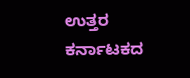ಉತ್ತರ ಕರ್ನಾಟಕದ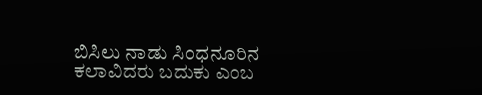ಬಿಸಿಲು ನಾಡು ಸಿಂಧನೂರಿನ ಕಲಾವಿದರು ಬದುಕು ಎಂಬ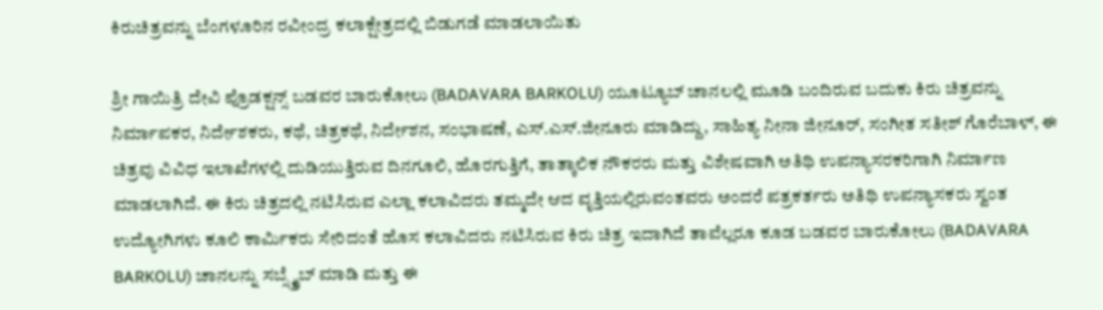ಕಿರುಚಿತ್ರವನ್ನು ಬೆಂಗಳೂರಿನ ರವೀಂದ್ರ ಕಲಾಕ್ಷೇತ್ರದಲ್ಲಿ ಬಿಡುಗಡೆ ಮಾಡಲಾಯಿತು

ಶ್ರೀ ಗಾಯಿತ್ರಿ ದೇವಿ ಪ್ರೊಡಕ್ಷನ್ಸ್ ಬಡವರ ಬಾರುಕೋಲು (BADAVARA BARKOLU) ಯೂಟ್ಯೂಬ್ ಚಾನಲಲ್ಲಿ ಮೂಡಿ ಬಂದಿರುವ ಬದುಕು ಕಿರು ಚಿತ್ರವನ್ನು ನಿರ್ಮಾಪಕರ, ನಿರ್ದೇಶಕರು, ಕಥೆ, ಚಿತ್ರಕಥೆ, ನಿರ್ದೇಶನ, ಸಂಭಾಷಣೆ, ಎಸ್.ಎಸ್.ಜೀನೂರು ಮಾಡಿದ್ದು, ಸಾಹಿತ್ಯ ನೀನಾ ಜೀನೂರ್, ಸಂಗೀತ ಸತೀಶ್ ಗೊರೆಬಾಳ್, ಈ ಚಿತ್ರವು ವಿವಿಧ ಇಲಾಖೆಗಳಲ್ಲಿ ದುಡಿಯುತ್ತಿರುವ ದಿನಗೂಲಿ, ಹೊರಗುತ್ತಿಗೆ, ತಾತ್ಕಾಲಿಕ ನೌಕರರು ಮತ್ತು ವಿಶೇಷವಾಗಿ ಅತಿಥಿ ಉಪನ್ಯಾಸರಕರಿಗಾಗಿ ನಿರ್ಮಾಣ ಮಾಡಲಾಗಿದೆ. ಈ ಕಿರು ಚಿತ್ರದಲ್ಲಿ ನಟಿಸಿರುವ ಎಲ್ಲಾ ಕಲಾವಿದರು ತಮ್ಮದೇ ಆದ ವೃತ್ತಿಯಲ್ಲಿರುವಂತವರು ಅಂದರೆ ಪತ್ರಕರ್ತರು ಅತಿಥಿ ಉಪನ್ಯಾಸಕರು ಸ್ವಂತ ಉದ್ಯೋಗಿಗಳು ಕೂಲಿ ಕಾರ್ಮಿಕರು ಸೇರಿದಂತೆ ಹೊಸ ಕಲಾವಿದರು ನಟಿಸಿರುವ ಕಿರು ಚಿತ್ರ ಇದಾಗಿದೆ ತಾವೆಲ್ಲರೂ ಕೂಡ ಬಡವರ ಬಾರುಕೋಲು (BADAVARA BARKOLU) ಚಾನಲನ್ನು ಸಬ್ಸ್ಕ್ರೈಬ್ ಮಾಡಿ ಮತ್ತು ಈ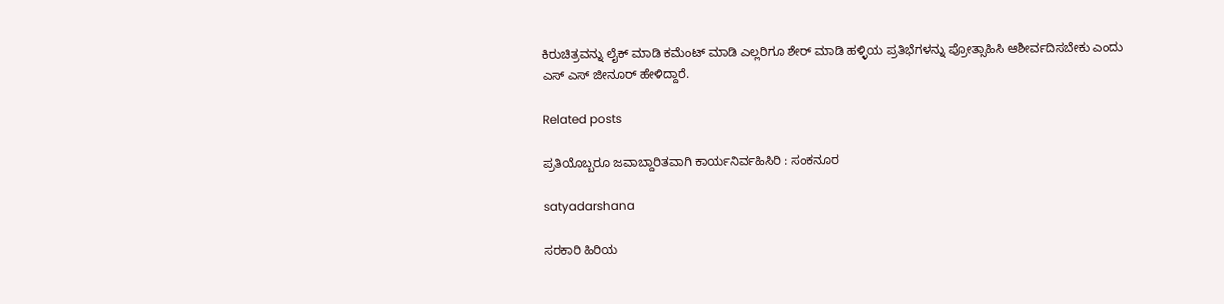ಕಿರುಚಿತ್ರವನ್ನು ಲೈಕ್ ಮಾಡಿ ಕಮೆಂಟ್ ಮಾಡಿ ಎಲ್ಲರಿಗೂ ಶೇರ್ ಮಾಡಿ ಹಳ್ಳಿಯ ಪ್ರತಿಭೆಗಳನ್ನು ಪ್ರೋತ್ಸಾಹಿಸಿ ಆಶೀರ್ವದಿಸಬೇಕು ಎಂದು ಎಸ್ ಎಸ್ ಜೀನೂರ್ ಹೇಳಿದ್ದಾರೆ.

Related posts

ಪ್ರತಿಯೊಬ್ಬರೂ ಜವಾಬ್ದಾರಿತವಾಗಿ ಕಾರ್ಯನಿರ್ವಹಿಸಿರಿ : ಸಂಕನೂರ

satyadarshana

ಸರಕಾರಿ ಹಿರಿಯ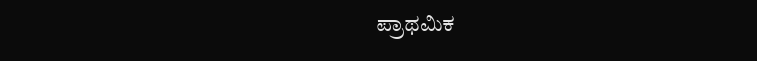ಪ್ರಾಥಮಿಕ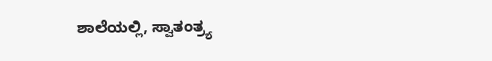ಶಾಲೆಯಲ್ಲಿ, ಸ್ವಾತಂತ್ರ್ಯ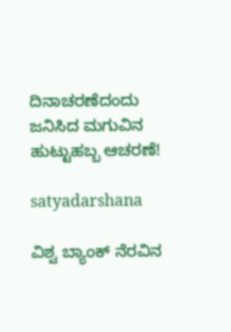ದಿನಾಚರಣೆದಂದು ಜನಿಸಿದ ಮಗುವಿನ ಹುಟ್ಟುಹಬ್ಬ ಆಚರಣೆ!

satyadarshana

ವಿಶ್ವ ಬ್ಯಾಂಕ್ ನೆರವಿನ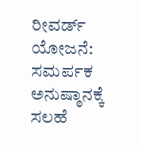ರೀವರ್ಡ್ ಯೋಜನೆ: ಸಮರ್ಪಕ ಅನುಷ್ಠಾನಕ್ಕೆ ಸಲಹೆ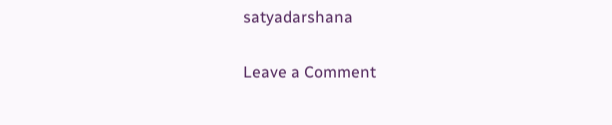satyadarshana

Leave a Comment